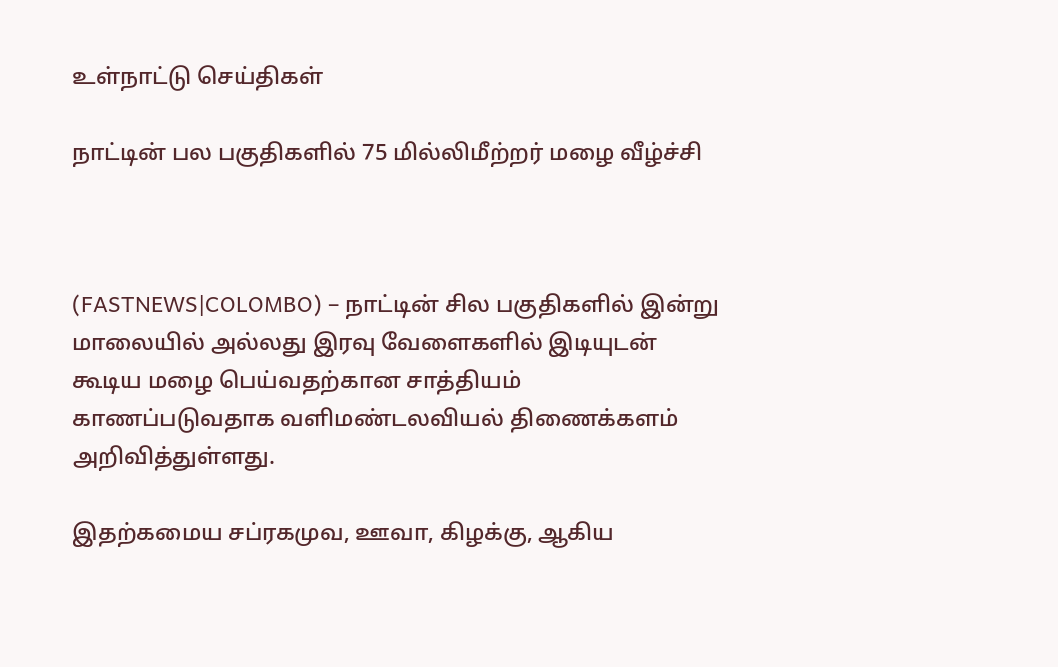உள்நாட்டு செய்திகள்

நாட்டின் பல பகுதிகளில் 75 மில்லிமீற்றர் மழை வீழ்ச்சி



(FASTNEWS|COLOMBO) – நாட்டின் சில பகுதிகளில் இன்று மாலையில் அல்லது இரவு வேளைகளில் இடியுடன் கூடிய மழை பெய்வதற்கான சாத்தியம் காணப்படுவதாக வளிமண்டலவியல் திணைக்களம் அறிவித்துள்ளது.

இதற்கமைய சப்ரகமுவ, ஊவா, கிழக்கு, ஆகிய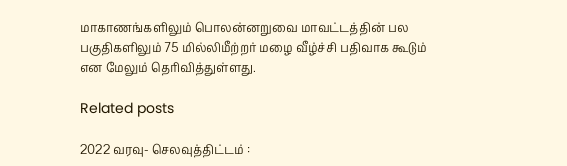மாகாணங்களிலும் பொலன்னறுவை மாவட்டத்தின் பல பகுதிகளிலும் 75 மில்லிமீற்றர் மழை வீழ்ச்சி பதிவாக கூடும் என மேலும் தெரிவித்துள்ளது.

Related posts

2022 வரவு- செலவுத்திட்டம் :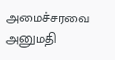அமைச்சரவை அனுமதி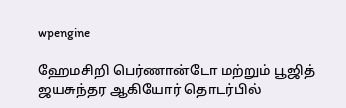wpengine

ஹேமசிறி பெர்ணான்டோ மற்றும் பூஜித் ஜயசுந்தர ஆகியோர் தொடர்பில்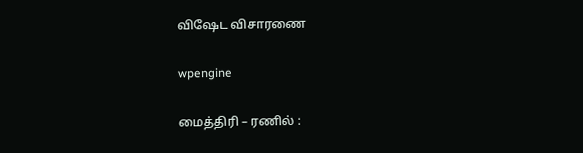விஷேட விசாரணை

wpengine

மைத்திரி – ரணில் :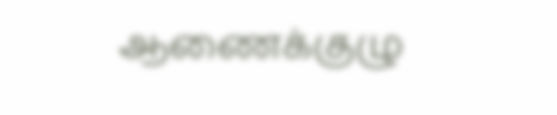ஆணைக்குழு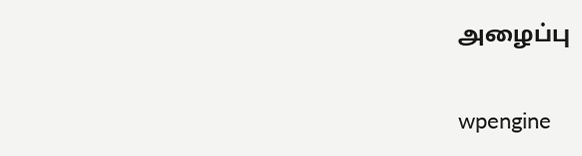அழைப்பு

wpengine